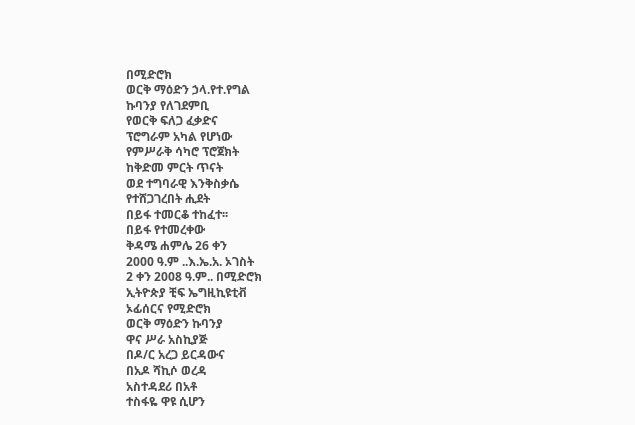በሚድሮክ
ወርቅ ማዕድን ኃላ.የተ.የግል
ኩባንያ የለገደምቢ
የወርቅ ፍለጋ ፈቃድና
ፕሮግራም አካል የሆነው
የምሥራቅ ሳካሮ ፕሮጀክት
ከቅድመ ምርት ጥናት
ወደ ተግባራዊ እንቅስቃሴ
የተሸጋገረበት ሒደት
በይፋ ተመርቆ ተከፈተ፡፡
በይፋ የተመረቀው
ቅዳሜ ሐምሌ 26 ቀን
2000 ዓ.ም ..እ.ኤ.አ. ኦገስት
2 ቀን 2008 ዓ.ም.. በሚድሮክ
ኢትዮጵያ ቺፍ ኤግዚኪዩቲቭ
ኦፊሰርና የሚድሮክ
ወርቅ ማዕድን ኩባንያ
ዋና ሥራ አስኪያጅ
በዶ/ር አረጋ ይርዳውና
በአዶ ሻኪሶ ወረዳ
አስተዳደሪ በአቶ
ተስፋዬ ዋዩ ሲሆን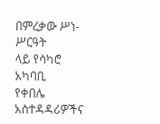በምረቃው ሥነ-ሥርዓት
ላይ የሳካሮ አካባቢ
የቀበሌ አስተዳዳሪዎችና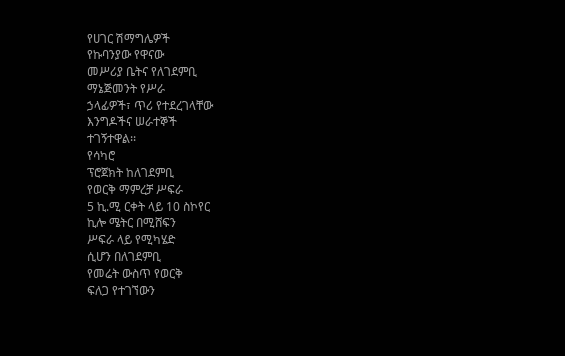የሀገር ሽማግሌዎች
የኩባንያው የዋናው
መሥሪያ ቤትና የለገደምቢ
ማኔጅመንት የሥራ
ኃላፊዎች፣ ጥሪ የተደረገላቸው
እንግዶችና ሠራተኞች
ተገኝተዋል፡፡
የሳካሮ
ፕሮጀክት ከለገደምቢ
የወርቅ ማምረቻ ሥፍራ
5 ኪ.ሚ ርቀት ላይ 10 ስኮየር
ኪሎ ሜትር በሚሸፍን
ሥፍራ ላይ የሚካሄድ
ሲሆን በለገደምቢ
የመሬት ውስጥ የወርቅ
ፍለጋ የተገኘውን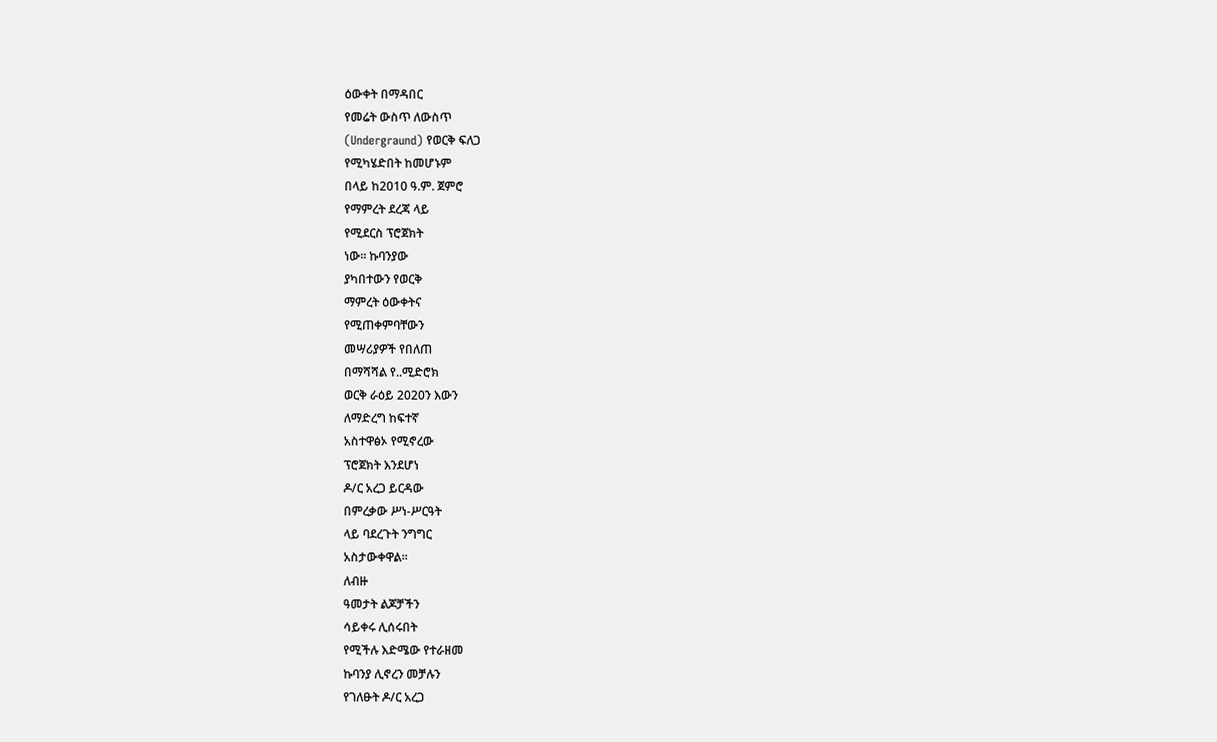ዕውቀት በማዳበር
የመሬት ውስጥ ለውስጥ
(Undergraund) የወርቅ ፍለጋ
የሚካሄድበት ከመሆኑም
በላይ ከ2010 ዓ.ም. ጀምሮ
የማምረት ደረጃ ላይ
የሚደርስ ፕሮጀክት
ነው፡፡ ኩባንያው
ያካበተውን የወርቅ
ማምረት ዕውቀትና
የሚጠቀምባቸውን
መሣሪያዎች የበለጠ
በማሻሻል የ..ሚድሮክ
ወርቅ ራዕይ 2020ን እውን
ለማድረግ ከፍተኛ
አስተዋፅኦ የሚኖረው
ፕሮጀክት እንደሆነ
ዶ/ር አረጋ ይርዳው
በምረቃው ሥነ-ሥርዓት
ላይ ባደረጉት ንግግር
አስታውቀዋል፡፡
ለብዙ
ዓመታት ልጆቻችን
ሳይቀሩ ሊሰሩበት
የሚችሉ እድሜው የተራዘመ
ኩባንያ ሊኖረን መቻሉን
የገለፁት ዶ/ር አረጋ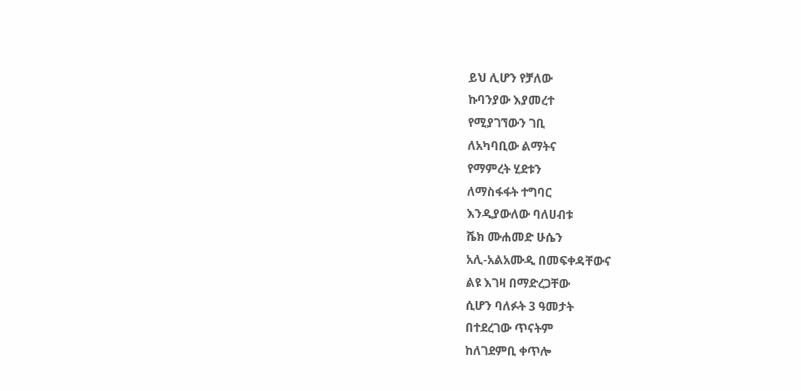ይህ ሊሆን የቻለው
ኩባንያው እያመረተ
የሚያገኘውን ገቢ
ለአካባቢው ልማትና
የማምረት ሂደቱን
ለማስፋፋት ተግባር
እንዲያውለው ባለሀብቱ
ሼክ ሙሐመድ ሁሴን
አሊ-አልአሙዲ በመፍቀዳቸውና
ልዩ እገዛ በማድረጋቸው
ሲሆን ባለፉት 3 ዓመታት
በተደረገው ጥናትም
ከለገደምቢ ቀጥሎ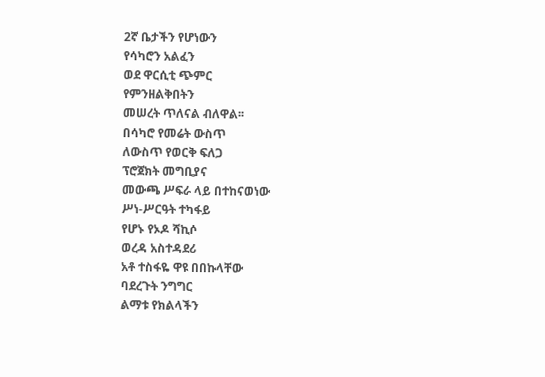2ኛ ቤታችን የሆነውን
የሳካሮን አልፈን
ወደ ዋርሲቲ ጭምር
የምንዘልቅበትን
መሠረት ጥለናል ብለዋል፡፡
በሳካሮ የመሬት ውስጥ
ለውስጥ የወርቅ ፍለጋ
ፕሮጀክት መግቢያና
መውጫ ሥፍራ ላይ በተከናወነው
ሥነ-ሥርዓት ተካፋይ
የሆኑ የኦዶ ሻኪሶ
ወረዳ አስተዳደሪ
አቶ ተስፋዬ ዋዩ በበኩላቸው
ባደረጉት ንግግር
ልማቱ የክልላችን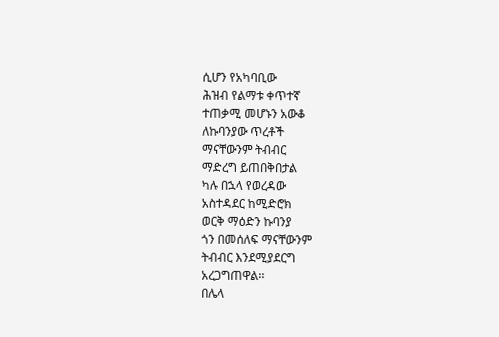ሲሆን የአካባቢው
ሕዝብ የልማቱ ቀጥተኛ
ተጠቃሚ መሆኑን አውቆ
ለኩባንያው ጥረቶች
ማናቸውንም ትብብር
ማድረግ ይጠበቅበታል
ካሉ በኋላ የወረዳው
አስተዳደር ከሚድሮክ
ወርቅ ማዕድን ኩባንያ
ጎን በመሰለፍ ማናቸውንም
ትብብር እንደሚያደርግ
አረጋግጠዋል፡፡
በሌላ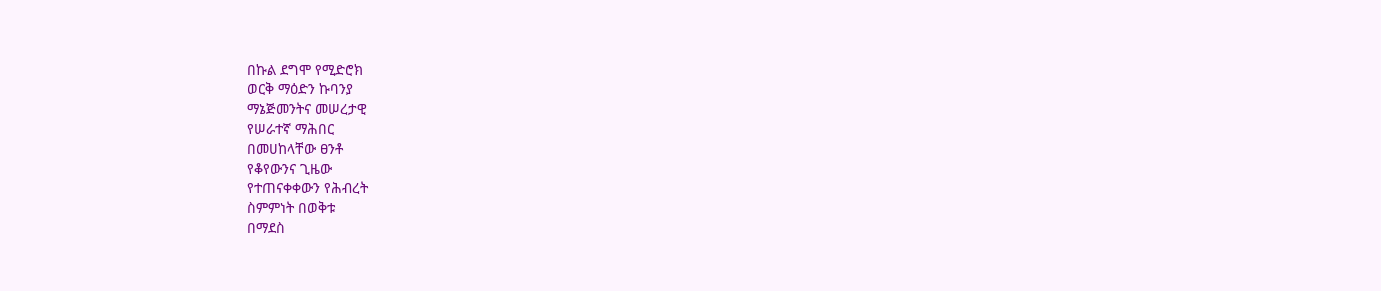በኩል ደግሞ የሚድሮክ
ወርቅ ማዕድን ኩባንያ
ማኔጅመንትና መሠረታዊ
የሠራተኛ ማሕበር
በመሀከላቸው ፀንቶ
የቆየውንና ጊዜው
የተጠናቀቀውን የሕብረት
ስምምነት በወቅቱ
በማደስ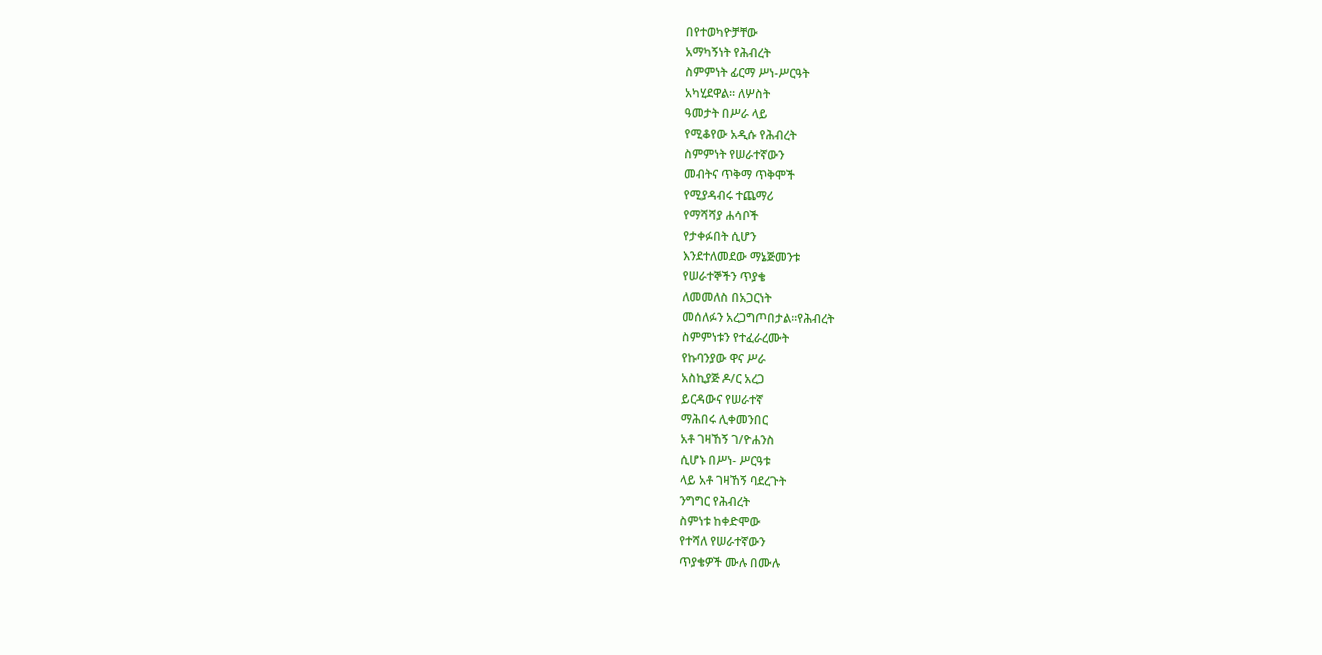በየተወካዮቻቸው
አማካኝነት የሕብረት
ስምምነት ፊርማ ሥነ-ሥርዓት
አካሂደዋል፡፡ ለሦስት
ዓመታት በሥራ ላይ
የሚቆየው አዲሱ የሕብረት
ስምምነት የሠራተኛውን
መብትና ጥቅማ ጥቅሞች
የሚያዳብሩ ተጨማሪ
የማሻሻያ ሐሳቦች
የታቀፉበት ሲሆን
እንደተለመደው ማኔጅመንቱ
የሠራተኞችን ጥያቄ
ለመመለስ በአጋርነት
መሰለፉን አረጋግጦበታል፡፡የሕብረት
ስምምነቱን የተፈራረሙት
የኩባንያው ዋና ሥራ
አስኪያጅ ዶ/ር አረጋ
ይርዳውና የሠራተኛ
ማሕበሩ ሊቀመንበር
አቶ ገዛኸኝ ገ/ዮሐንስ
ሲሆኑ በሥነ- ሥርዓቱ
ላይ አቶ ገዛኸኝ ባደረጉት
ንግግር የሕብረት
ስምነቱ ከቀድሞው
የተሻለ የሠራተኛውን
ጥያቄዎች ሙሉ በሙሉ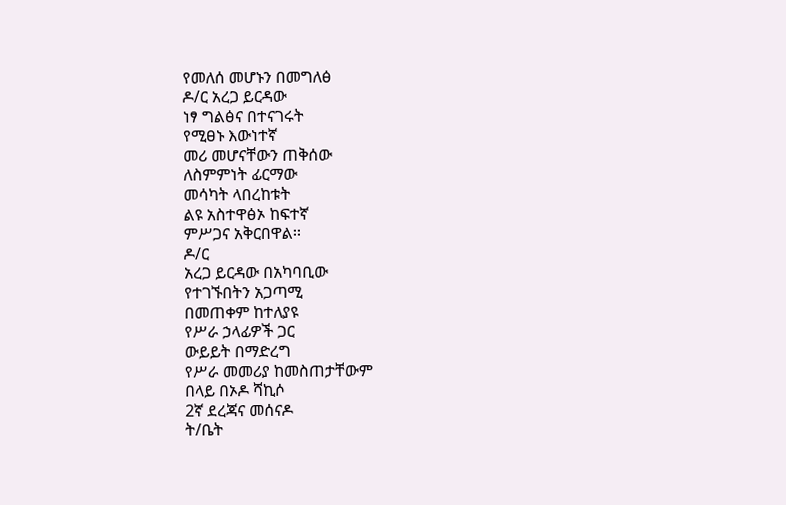የመለሰ መሆኑን በመግለፅ
ዶ/ር አረጋ ይርዳው
ነፃ ግልፅና በተናገሩት
የሚፀኑ እውነተኛ
መሪ መሆናቸውን ጠቅሰው
ለስምምነት ፊርማው
መሳካት ላበረከቱት
ልዩ አስተዋፅኦ ከፍተኛ
ምሥጋና አቅርበዋል፡፡
ዶ/ር
አረጋ ይርዳው በአካባቢው
የተገኙበትን አጋጣሚ
በመጠቀም ከተለያዩ
የሥራ ኃላፊዎች ጋር
ውይይት በማድረግ
የሥራ መመሪያ ከመስጠታቸውም
በላይ በኦዶ ሻኪሶ
2ኛ ደረጃና መሰናዶ
ት/ቤት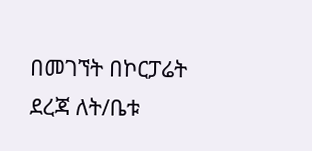በመገኘት በኮርፓሬት
ደረጃ ለት/ቤቱ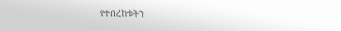የተበረከቱትን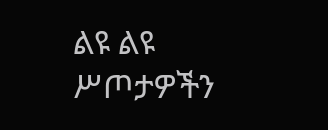ልዩ ልዩ ሥጦታዎችን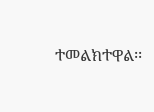ተመልክተዋል፡፡